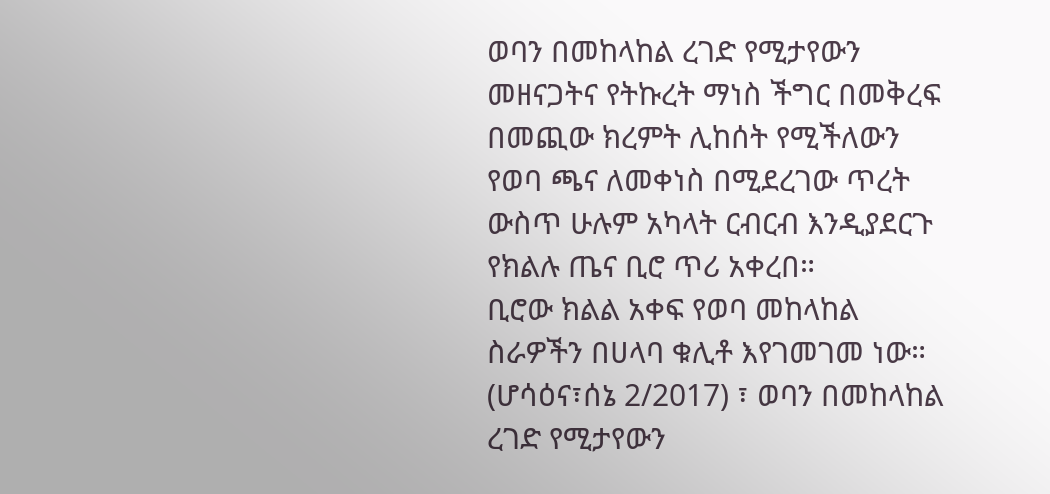ወባን በመከላከል ረገድ የሚታየውን መዘናጋትና የትኩረት ማነስ ችግር በመቅረፍ በመጪው ክረምት ሊከሰት የሚችለውን የወባ ጫና ለመቀነስ በሚደረገው ጥረት ውስጥ ሁሉም አካላት ርብርብ እንዲያደርጉ የክልሉ ጤና ቢሮ ጥሪ አቀረበ።
ቢሮው ክልል አቀፍ የወባ መከላከል ስራዎችን በሀላባ ቁሊቶ እየገመገመ ነው።
(ሆሳዕና፣ሰኔ 2/2017) ፣ ወባን በመከላከል ረገድ የሚታየውን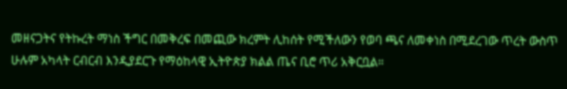መዘናጋትና የትኩረት ማነስ ችግር በመቅረፍ በመጪው ክረምት ሊከሰት የሚችለውን የወባ ጫና ለመቀነስ በሚደረገው ጥረት ውስጥ ሁሉም አካላት ርብርብ እንዲያደርጉ የማዕከላዊ ኢትዮጵያ ክልል ጤና ቢሮ ጥሪ አቅርቧል።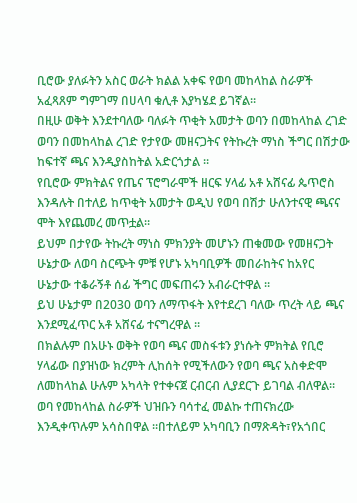ቢሮው ያለፉትን አስር ወራት ክልል አቀፍ የወባ መከላከል ስራዎች አፈጻጸም ግምገማ በሀላባ ቁሊቶ እያካሄደ ይገኛል።
በዚሁ ወቅት እንደተባለው ባለፉት ጥቂት አመታት ወባን በመከላከል ረገድ ወባን በመከላከል ረገድ የታየው መዘናጋትና የትኩረት ማነስ ችግር በሽታው ከፍተኛ ጫና እንዲያስከትል አድርጎታል ።
የቢሮው ምክትልና የጤና ፕሮግራሞች ዘርፍ ሃላፊ አቶ አሸናፊ ጴጥሮስ እንዳሉት በተለይ ከጥቂት አመታት ወዲህ የወባ በሽታ ሁለንተናዊ ጫናና ሞት እየጨመረ መጥቷል።
ይህም በታየው ትኩረት ማነስ ምክንያት መሆኑን ጠቁመው የመዘናጋት ሁኔታው ለወባ ስርጭት ምቹ የሆኑ አካባቢዎች መበራከትና ከአየር ሁኔታው ተቆራኝቶ ሰፊ ችግር መፍጠሩን አብራርተዋል ።
ይህ ሁኔታም በ2030 ወባን ለማጥፋት እየተደረገ ባለው ጥረት ላይ ጫና እንደሚፈጥር አቶ አሸናፊ ተናግረዋል ።
በክልሉም በአሁኑ ወቅት የወባ ጫና መስፋቱን ያነሱት ምክትል የቢሮ ሃላፊው በያዝነው ክረምት ሊከሰት የሚችለውን የወባ ጫና አስቀድሞ ለመከላከል ሁሉም አካላት የተቀናጀ ርብርብ ሊያደርጉ ይገባል ብለዋል።
ወባ የመከላከል ስራዎች ህዝቡን ባሳተፈ መልኩ ተጠናክረው እንዲቀጥሉም አሳስበዋል ።በተለይም አካባቢን በማጽዳት፣የአጎበር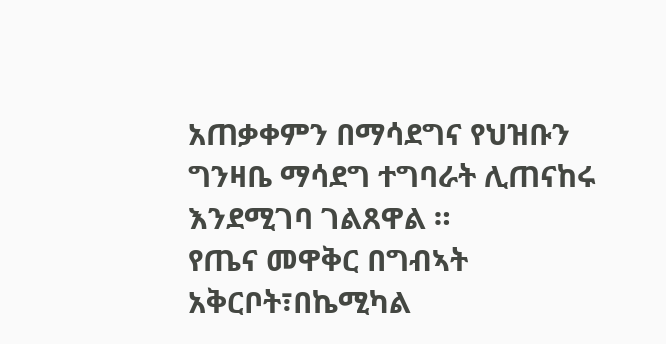አጠቃቀምን በማሳደግና የህዝቡን ግንዛቤ ማሳደግ ተግባራት ሊጠናከሩ እንደሚገባ ገልጸዋል ።
የጤና መዋቅር በግብኣት አቅርቦት፣በኬሚካል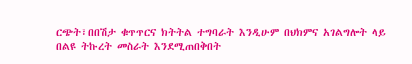ርጭት፣በበሽታ ቁጥጥርና ክትትል ተግባራት እንዲሁም በህክምና አገልግሎት ላይ በልዩ ትኩረት መስራት እንደሚጠበቅበት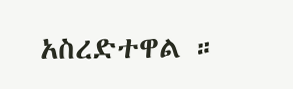አስረድተዋል ።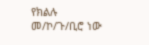የክልሉ መ/ኮ/ጉ/ቢሮ ነው